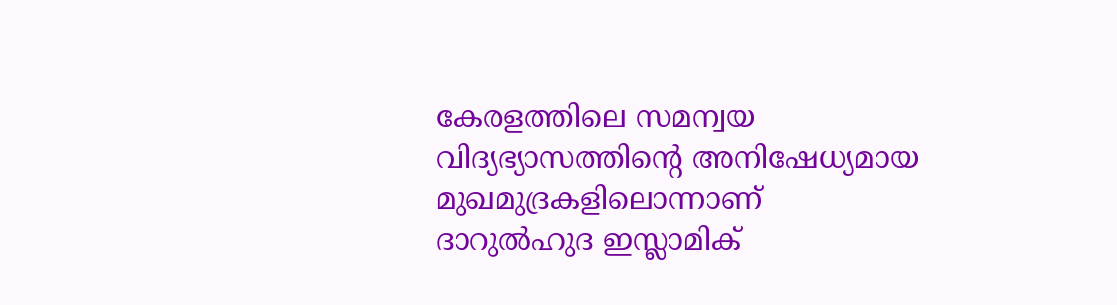കേരളത്തിലെ സമന്വയ വിദ്യഭ്യാസത്തിന്റെ അനിഷേധ്യമായ മുഖമുദ്രകളിലൊന്നാണ് ദാറുൽഹുദ ഇസ്ലാമിക്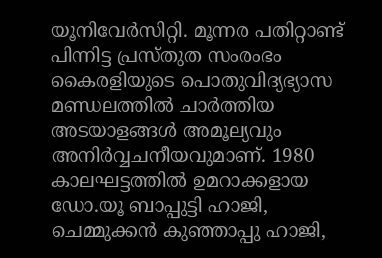യൂനിവേർസിറ്റി. മൂന്നര പതിറ്റാണ്ട് പിന്നിട്ട പ്രസ്തുത സംരംഭം കൈരളിയുടെ പൊതുവിദ്യഭ്യാസ മണ്ഡലത്തിൽ ചാർത്തിയ അടയാളങ്ങൾ അമൂല്യവും അനിർവ്വചനീയവുമാണ്. 1980 കാലഘട്ടത്തിൽ ഉമറാക്കളായ ഡോ.യൂ ബാപ്പുട്ടി ഹാജി, ചെമ്മുക്കൻ കുഞ്ഞാപ്പു ഹാജി,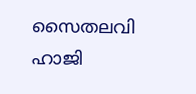സൈതലവി ഹാജി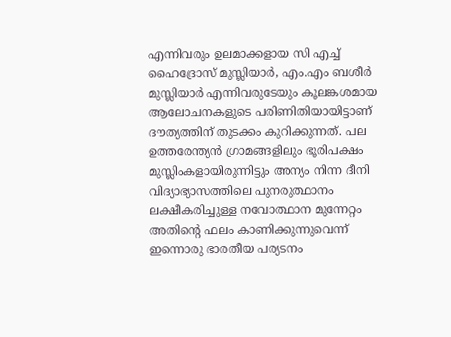എന്നിവരും ഉലമാക്കളായ സി എച്ച് ഹൈദ്രോസ് മുസ്ലിയാർ, എം.എം ബശീർ മുസ്ലിയാർ എന്നിവരുടേയും കൂലങ്കശമായ ആലോചനകളുടെ പരിണിതിയായിട്ടാണ് ദൗത്യത്തിന് തുടക്കം കുറിക്കുന്നത്. പല ഉത്തരേന്ത്യൻ ഗ്രാമങ്ങളിലും ഭൂരിപക്ഷം മുസ്ലിംകളായിരുന്നിട്ടും അന്യം നിന്ന ദീനി വിദ്യാഭ്യാസത്തിലെ പുനരുത്ഥാനം ലക്ഷീകരിച്ചുള്ള നവോത്ഥാന മുന്നേറ്റം അതിന്റെ ഫലം കാണിക്കുന്നുവെന്ന് ഇന്നൊരു ഭാരതീയ പര്യടനം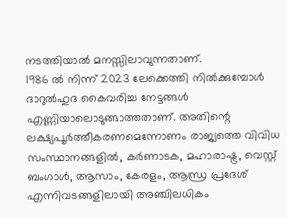നടത്തിയാൽ മനസ്സിലാവുന്നതാണ്.
1986 ൽ നിന്ന് 2023 ലേക്കെത്തി നിൽക്കുമ്പോൾ ദാറുൽഹുദ കൈവരിച്ച നേട്ടങ്ങൾ എണ്ണിയാലൊടുങ്ങാത്തതാണ്. അതിന്റെ ലക്ഷ്യപൂർത്തീകരണമെന്നോണം രാജ്യത്തെ വിവിധ സംസ്ഥാനങ്ങളിൽ, കർണാടക, മഹാരാഷ്ട്ര, വെസ്റ്റ് ബംഗാൾ, ആസാം, കേരളം, ആന്ധ്ര പ്രദേശ് എന്നിവടങ്ങളിലായി അഞ്ചിലധികം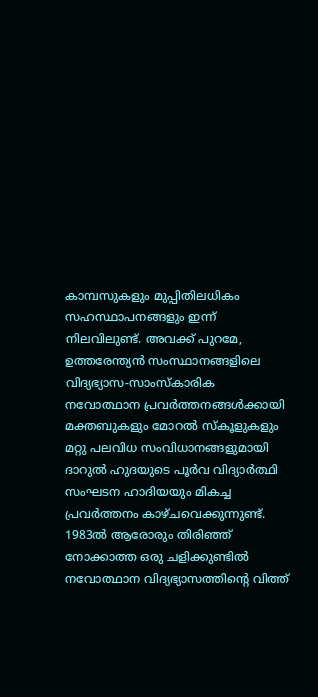കാമ്പസുകളും മുപ്പിതിലധികം സഹസ്ഥാപനങ്ങളും ഇന്ന് നിലവിലുണ്ട്. അവക്ക് പുറമേ, ഉത്തരേന്ത്യൻ സംസ്ഥാനങ്ങളിലെ വിദ്യഭ്യാസ-സാംസ്കാരിക നവോത്ഥാന പ്രവർത്തനങ്ങൾക്കായി മക്തബുകളും മോറൽ സ്കൂളുകളും മറ്റു പലവിധ സംവിധാനങ്ങളുമായി ദാറുൽ ഹുദയുടെ പൂർവ വിദ്യാർത്ഥി സംഘടന ഹാദിയയും മികച്ച പ്രവർത്തനം കാഴ്ചവെക്കുന്നുണ്ട്.
1983ൽ ആരോരും തിരിഞ്ഞ് നോക്കാത്ത ഒരു ചളിക്കുണ്ടിൽ നവോത്ഥാന വിദ്യഭ്യാസത്തിന്റെ വിത്ത്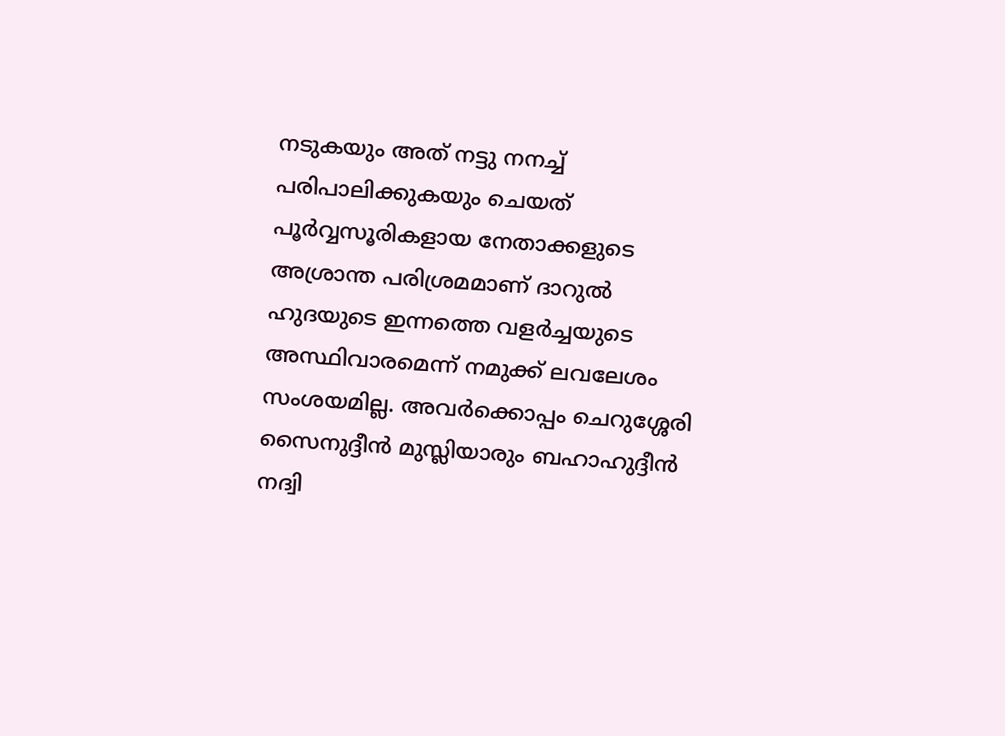നടുകയും അത് നട്ടു നനച്ച് പരിപാലിക്കുകയും ചെയത് പൂർവ്വസൂരികളായ നേതാക്കളുടെ അശ്രാന്ത പരിശ്രമമാണ് ദാറുൽ ഹുദയുടെ ഇന്നത്തെ വളർച്ചയുടെ അസ്ഥിവാരമെന്ന് നമുക്ക് ലവലേശം സംശയമില്ല. അവർക്കൊപ്പം ചെറുശ്ശേരി സൈനുദ്ദീൻ മുസ്ലിയാരും ബഹാഹുദ്ദീൻ നദ്വി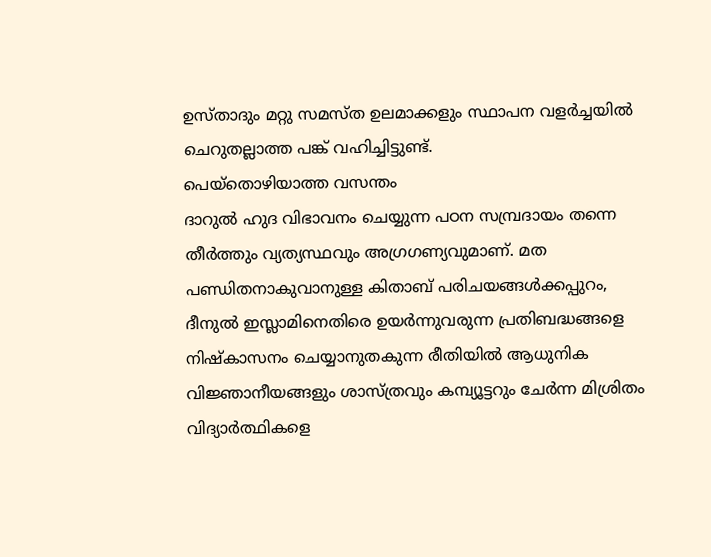ഉസ്താദും മറ്റു സമസ്ത ഉലമാക്കളും സ്ഥാപന വളർച്ചയിൽ ചെറുതല്ലാത്ത പങ്ക് വഹിച്ചിട്ടുണ്ട്.
പെയ്തൊഴിയാത്ത വസന്തം
ദാറുൽ ഹുദ വിഭാവനം ചെയ്യുന്ന പഠന സമ്പ്രദായം തന്നെ തീർത്തും വ്യത്യസ്ഥവും അഗ്രഗണ്യവുമാണ്. മത പണ്ഡിതനാകുവാനുള്ള കിതാബ് പരിചയങ്ങൾക്കപ്പുറം, ദീനുൽ ഇസ്ലാമിനെതിരെ ഉയർന്നുവരുന്ന പ്രതിബദ്ധങ്ങളെ നിഷ്കാസനം ചെയ്യാനുതകുന്ന രീതിയിൽ ആധുനിക വിജ്ഞാനീയങ്ങളും ശാസ്ത്രവും കമ്പ്യൂട്ടറും ചേർന്ന മിശ്രിതം വിദ്യാർത്ഥികളെ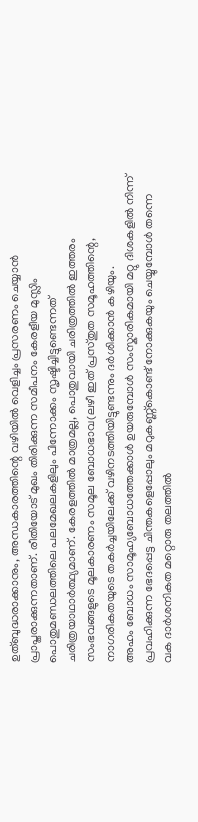ഉത്ബുദ്ധരാക്കാനും, അന്ധകാരത്തിന്റെ വഴിയിൽ വെളിച്ചം പ്രസരണം ചെയ്യാൻ പ്രാപ്തരാക്കുന്നതാണ്. രീതിയോട് മുഖം തിരിക്കുന്ന സമീപനം കേരളീയ മുസ്ലിം പൊതുമണ്ഡലത്തിലെ പലമേഖലകളിലും പിന്നോക്കം സൃഷ്ടിച്ചിട്ടുണ്ടെന്നത് ചരിത്രയാഥാർത്ഥ്യമാണ്. കേരളത്തിൽ മാത്രമല്ല, പൊതുവായി ചരിത്രത്തിൽ ഇത്തരം സംഭവങ്ങളുടെ മൂലകാരണം സമൂല ബോധഭാവ(ലഴീ ഇത് പ്രസ്തുത സമൂഹത്തിന്റെ, നാഗരികതയുടെ തകർച്ചയിലേക്ക് വഴിനടത്തിയിട്ടുണ്ടന്നും ദർശിക്കാൻ കഴിയും.
അഹം ബോധം സാമൂഹ്യബോധത്തേക്കാൾ ഉയരുമ്പോൾ സംസ്കാരികമായി മറ്റു ദിശകളിൽ നിന്ന് പ്രവഹിക്കുന്ന ഭേദപ്പെട്ട ചിന്തകളെപ്പോലും മറുകണ്ണ്കൊണ്ട് നോക്കുകയും ചെയ്യുമ്പോൾ തന്നെ വക ദാർശനികത മറ്റൊരു തലത്തിൽ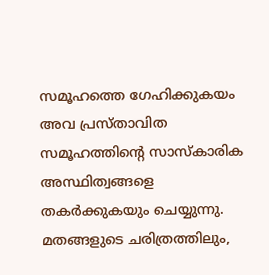സമൂഹത്തെ ഗേഹിക്കുകയം അവ പ്രസ്താവിത സമൂഹത്തിന്റെ സാസ്കാരിക അസ്ഥിത്വങ്ങളെ തകർക്കുകയും ചെയ്യുന്നു. മതങ്ങളുടെ ചരിത്രത്തിലും,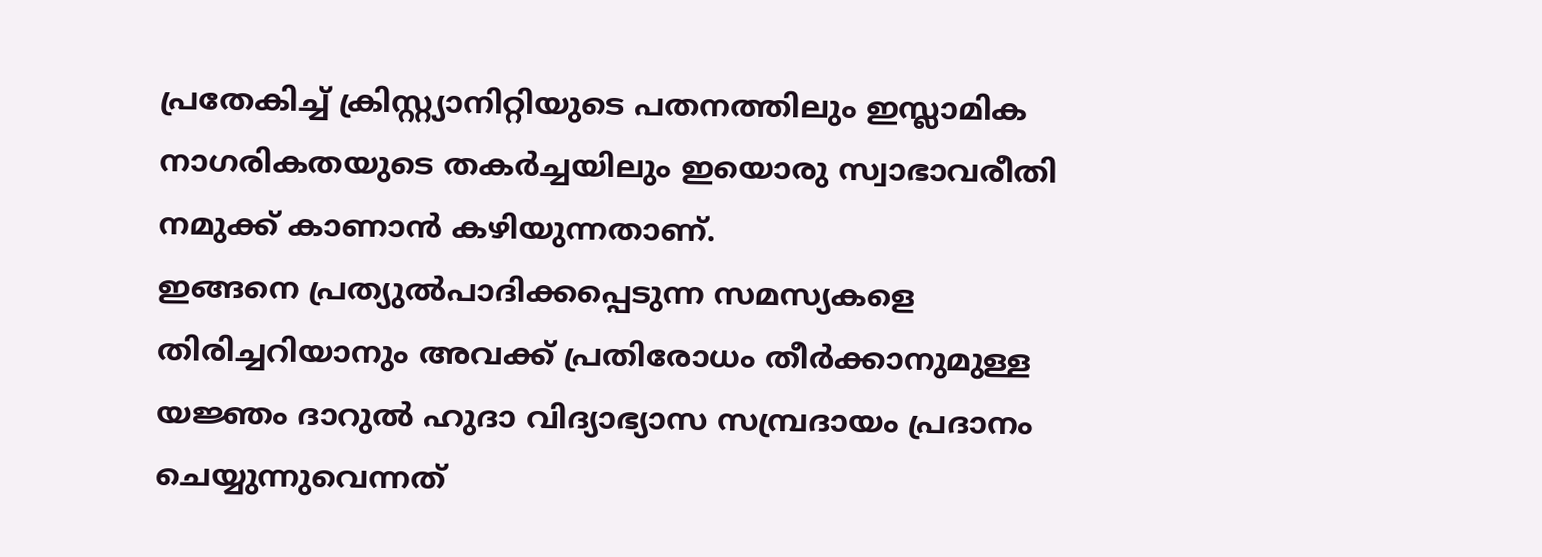പ്രതേകിച്ച് ക്രിസ്റ്റ്യാനിറ്റിയുടെ പതനത്തിലും ഇസ്ലാമിക നാഗരികതയുടെ തകർച്ചയിലും ഇയൊരു സ്വാഭാവരീതി നമുക്ക് കാണാൻ കഴിയുന്നതാണ്.
ഇങ്ങനെ പ്രത്യുൽപാദിക്കപ്പെടുന്ന സമസ്യകളെ തിരിച്ചറിയാനും അവക്ക് പ്രതിരോധം തീർക്കാനുമുള്ള യജ്ഞം ദാറുൽ ഹുദാ വിദ്യാഭ്യാസ സമ്പ്രദായം പ്രദാനം ചെയ്യുന്നുവെന്നത്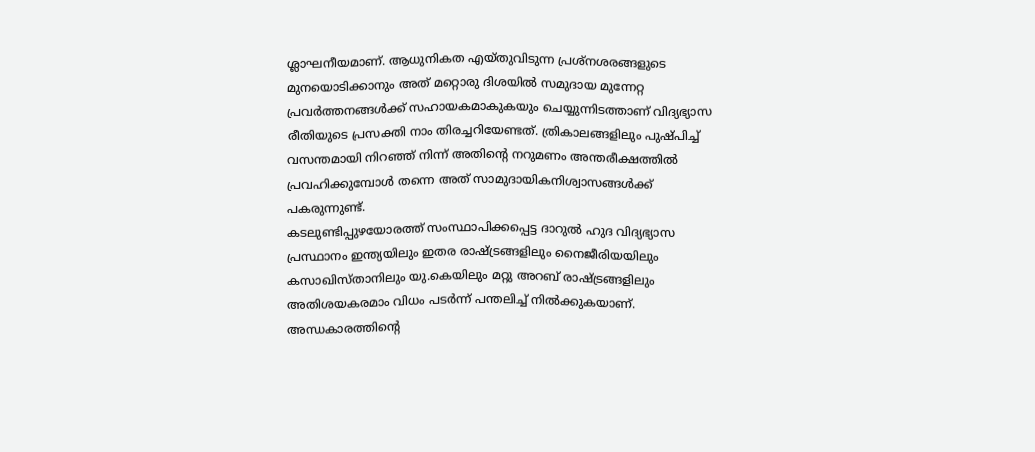ശ്ലാഘനീയമാണ്. ആധുനികത എയ്തുവിടുന്ന പ്രശ്നശരങ്ങളുടെ മുനയൊടിക്കാനും അത് മറ്റൊരു ദിശയിൽ സമുദായ മുന്നേറ്റ പ്രവർത്തനങ്ങൾക്ക് സഹായകമാകുകയും ചെയ്യുന്നിടത്താണ് വിദ്യഭ്യാസ രീതിയുടെ പ്രസക്തി നാം തിരച്ചറിയേണ്ടത്. ത്രികാലങ്ങളിലും പുഷ്പിച്ച് വസന്തമായി നിറഞ്ഞ് നിന്ന് അതിന്റെ നറുമണം അന്തരീക്ഷത്തിൽ പ്രവഹിക്കുമ്പോൾ തന്നെ അത് സാമുദായികനിശ്വാസങ്ങൾക്ക് പകരുന്നുണ്ട്.
കടലുണ്ടിപ്പുഴയോരത്ത് സംസ്ഥാപിക്കപ്പെട്ട ദാറുൽ ഹുദ വിദ്യഭ്യാസ പ്രസ്ഥാനം ഇന്ത്യയിലും ഇതര രാഷ്ട്രങ്ങളിലും നൈജീരിയയിലും കസാഖിസ്താനിലും യു.കെയിലും മറ്റു അറബ് രാഷ്ട്രങ്ങളിലും അതിശയകരമാം വിധം പടർന്ന് പന്തലിച്ച് നിൽക്കുകയാണ്. അന്ധകാരത്തിന്റെ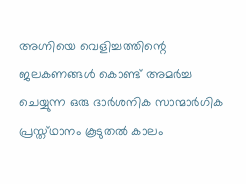അഗ്നിയെ വെളിച്ചത്തിന്റെ ജലകണങ്ങൾ കൊണ്ട് അമർച്ച ചെയ്യുന്ന ഒരു ദാർശനിക സാന്മാർഗിക പ്രസ്ത്ഥാനം കൂടുതൽ കാലം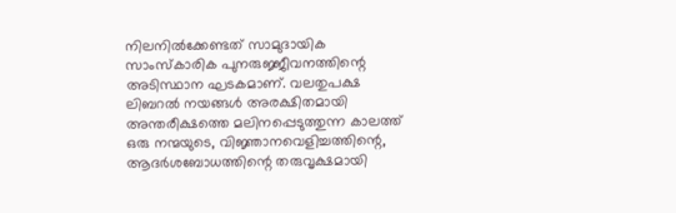നിലനിൽക്കേണ്ടത് സാമുദായിക സാംസ്കാരിക പുനരുജ്ജീവനത്തിന്റെ അടിസ്ഥാന ഘടകമാണ്. വലതുപക്ഷ ലിബറൽ നയങ്ങൾ അരക്ഷിതമായി അന്തരീക്ഷത്തെ മലിനപ്പെടുത്തുന്ന കാലത്ത് ഒരു നന്മയുടെ, വിജ്ഞാനവെളിച്ചത്തിന്റെ, ആദർശബോധത്തിന്റെ തരുവൃക്ഷമായി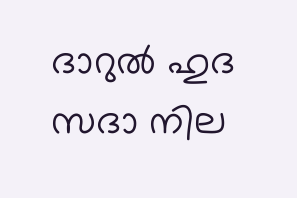ദാറുൽ ഹുദ സദാ നില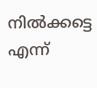നിൽക്കട്ടെ എന്ന്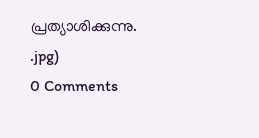പ്രത്യാശിക്കുന്നു.
.jpg)
0 Comments